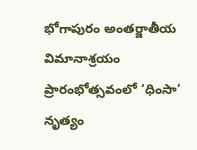భోగాపురం అంతర్జాతీయ విమానాశ్రయం ప్రారంభోత్సవంలో ‘ధింసా’ నృత్యం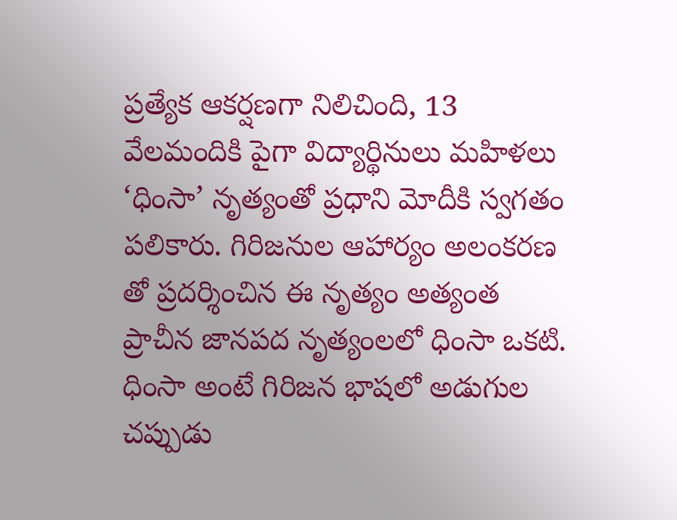ప్రత్యేక ఆకర్షణగా నిలిచింది, 13 వేలమందికి పైగా విద్యార్థినులు మహిళలు ‘ధింసా’ నృత్యంతో ప్రధాని మోదీకి స్వగతం పలికారు. గిరిజనుల ఆహార్యం అలంకరణ తో ప్రదర్శించిన ఈ నృత్యం అత్యంత ప్రాచీన జానపద నృత్యంలలో ధింసా ఒకటి. ధింసా అంటే గిరిజన భాషలో అడుగుల చప్పుడు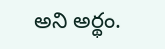అని అర్థం.